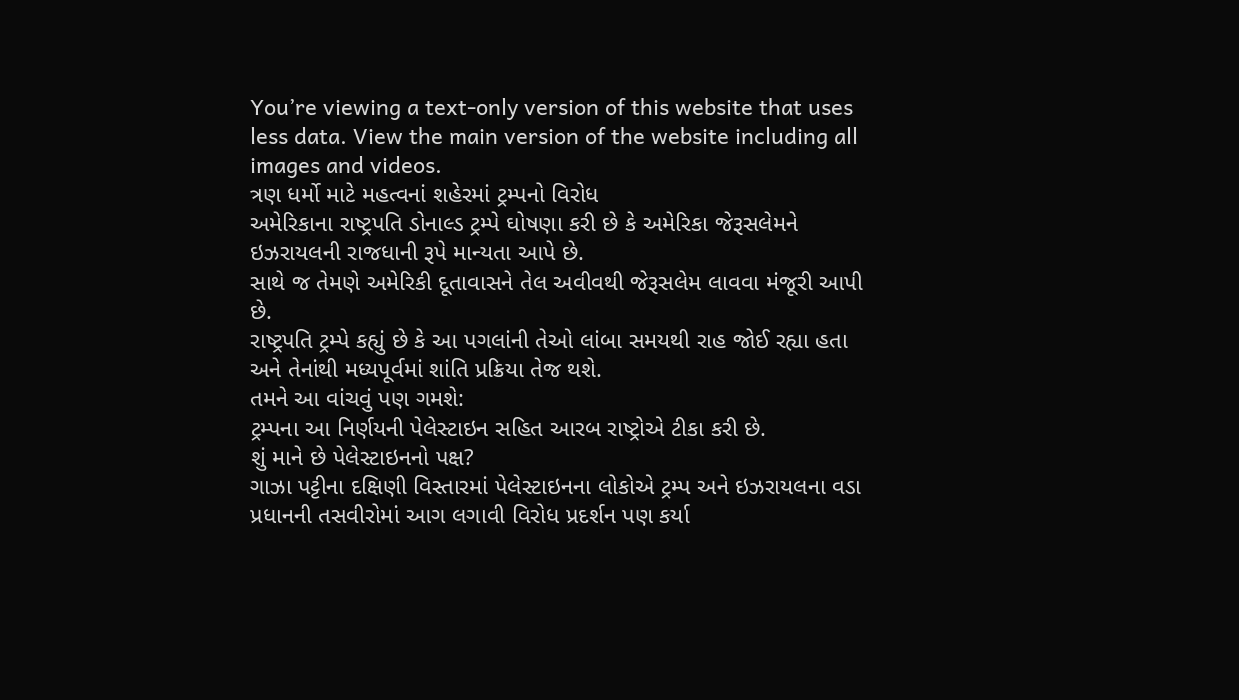You’re viewing a text-only version of this website that uses less data. View the main version of the website including all images and videos.
ત્રણ ધર્મો માટે મહત્વનાં શહેરમાં ટ્રમ્પનો વિરોધ
અમેરિકાના રાષ્ટ્રપતિ ડોનાલ્ડ ટ્રમ્પે ઘોષણા કરી છે કે અમેરિકા જેરૂસલેમને ઇઝરાયલની રાજધાની રૂપે માન્યતા આપે છે.
સાથે જ તેમણે અમેરિકી દૂતાવાસને તેલ અવીવથી જેરૂસલેમ લાવવા મંજૂરી આપી છે.
રાષ્ટ્રપતિ ટ્રમ્પે કહ્યું છે કે આ પગલાંની તેઓ લાંબા સમયથી રાહ જોઈ રહ્યા હતા અને તેનાંથી મધ્યપૂર્વમાં શાંતિ પ્રક્રિયા તેજ થશે.
તમને આ વાંચવું પણ ગમશે:
ટ્રમ્પના આ નિર્ણયની પેલેસ્ટાઇન સહિત આરબ રાષ્ટ્રોએ ટીકા કરી છે.
શું માને છે પેલેસ્ટાઇનનો પક્ષ?
ગાઝા પટ્ટીના દક્ષિણી વિસ્તારમાં પેલેસ્ટાઇનના લોકોએ ટ્રમ્પ અને ઇઝરાયલના વડા પ્રધાનની તસવીરોમાં આગ લગાવી વિરોધ પ્રદર્શન પણ કર્યા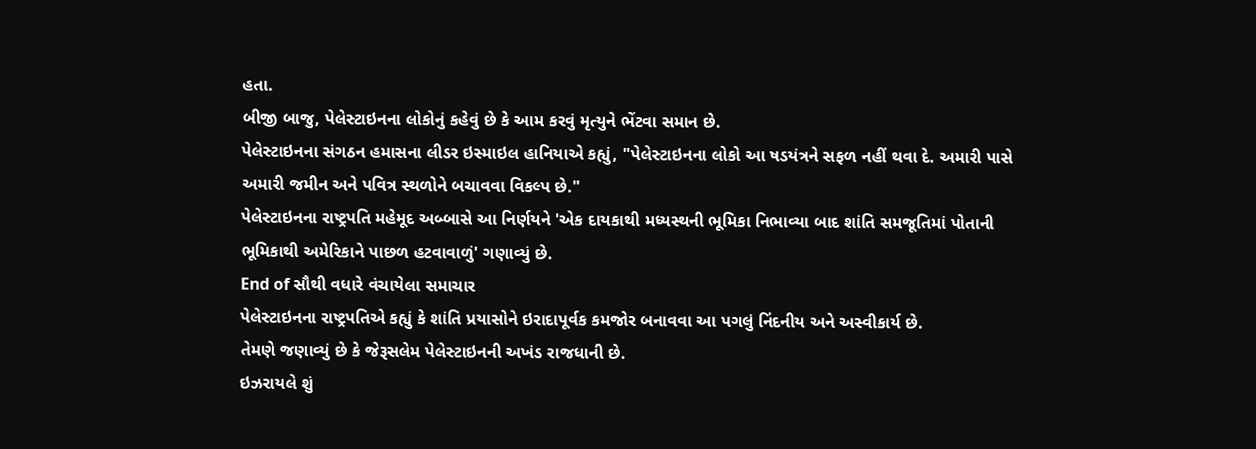હતા.
બીજી બાજુ, પેલેસ્ટાઇનના લોકોનું કહેવું છે કે આમ કરવું મૃત્યુને ભેંટવા સમાન છે.
પેલેસ્ટાઇનના સંગઠન હમાસના લીડર ઇસ્માઇલ હાનિયાએ કહ્યું, "પેલેસ્ટાઇનના લોકો આ ષડયંત્રને સફળ નહીં થવા દે. અમારી પાસે અમારી જમીન અને પવિત્ર સ્થળોને બચાવવા વિકલ્પ છે."
પેલેસ્ટાઇનના રાષ્ટ્રપતિ મહેમૂદ અબ્બાસે આ નિર્ણયને 'એક દાયકાથી મધ્યસ્થની ભૂમિકા નિભાવ્યા બાદ શાંતિ સમજૂતિમાં પોતાની ભૂમિકાથી અમેરિકાને પાછળ હટવાવાળું' ગણાવ્યું છે.
End of સૌથી વધારે વંચાયેલા સમાચાર
પેલેસ્ટાઇનના રાષ્ટ્રપતિએ કહ્યું કે શાંતિ પ્રયાસોને ઇરાદાપૂર્વક કમજોર બનાવવા આ પગલું નિંદનીય અને અસ્વીકાર્ય છે.
તેમણે જણાવ્યું છે કે જેરૂસલેમ પેલેસ્ટાઇનની અખંડ રાજધાની છે.
ઇઝરાયલે શું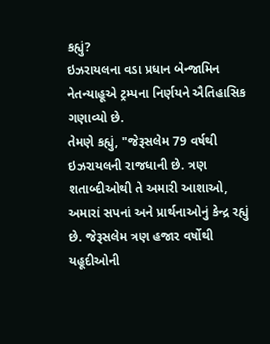કહ્યું?
ઇઝરાયલના વડા પ્રધાન બેન્જામિન નેતન્યાહૂએ ટ્રમ્પના નિર્ણયને ઐતિહાસિક ગણાવ્યો છે.
તેમણે કહ્યું, "જેરૂસલેમ 79 વર્ષથી ઇઝરાયલની રાજધાની છે. ત્રણ શતાબ્દીઓથી તે અમારી આશાઓ, અમારાં સપનાં અને પ્રાર્થનાઓનું કેન્દ્ર રહ્યું છે. જેરૂસલેમ ત્રણ હજાર વર્ષોથી યહૂદીઓની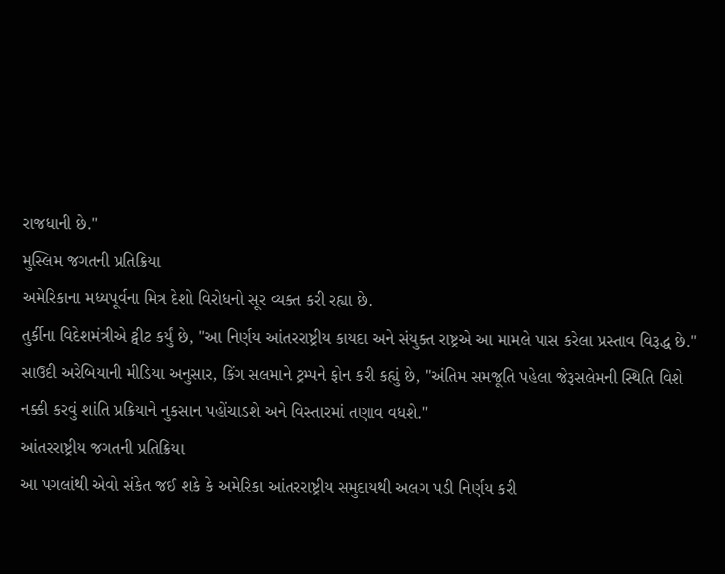રાજધાની છે."
મુસ્લિમ જગતની પ્રતિક્રિયા
અમેરિકાના મધ્યપૂર્વના મિત્ર દેશો વિરોધનો સૂર વ્યક્ત કરી રહ્યા છે.
તુર્કીના વિદેશમંત્રીએ ટ્વીટ કર્યું છે, "આ નિર્ણય આંતરરાષ્ટ્રીય કાયદા અને સંયુક્ત રાષ્ટ્રએ આ મામલે પાસ કરેલા પ્રસ્તાવ વિરૂદ્ધ છે."
સાઉદી અરેબિયાની મીડિયા અનુસાર, કિંગ સલમાને ટ્રમ્પને ફોન કરી કહ્યું છે, "અંતિમ સમજૂતિ પહેલા જેરૂસલેમની સ્થિતિ વિશે નક્કી કરવું શાંતિ પ્રક્રિયાને નુકસાન પહોંચાડશે અને વિસ્તારમાં તણાવ વધશે."
આંતરરાષ્ટ્રીય જગતની પ્રતિક્રિયા
આ પગલાંથી એવો સંકેત જઈ શકે કે અમેરિકા આંતરરાષ્ટ્રીય સમુદાયથી અલગ પડી નિર્ણય કરી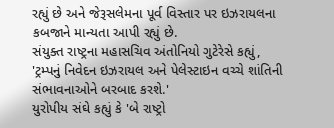રહ્યું છે અને જેરૂસલેમના પૂર્વ વિસ્તાર પર ઇઝરાયલના કબજાને માન્યતા આપી રહ્યું છે.
સંયુક્ત રાષ્ટ્રના મહાસચિવ અંતોનિયો ગુટેરેસે કહ્યું, 'ટ્રમ્પનું નિવેદન ઇઝરાયલ અને પેલેસ્ટાઇન વચ્ચે શાંતિની સંભાવનાઓને બરબાદ કરશે.'
યુરોપીય સંઘે કહ્યું કે 'બે રાષ્ટ્રો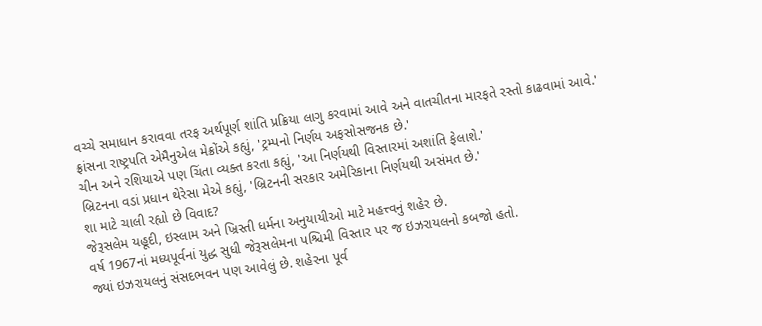વચ્ચે સમાધાન કરાવવા તરફ અર્થપૂર્ણ શાંતિ પ્રક્રિયા લાગુ કરવામાં આવે અને વાતચીતના મારફતે રસ્તો કાઢવામાં આવે.'
ફ્રાંસના રાષ્ટ્રપતિ એમૈનુએલ મેક્રોંએ કહ્યું, 'ટ્રમ્પનો નિર્ણય અફસોસજનક છે.'
ચીન અને રશિયાએ પણ ચિંતા વ્યક્ત કરતા કહ્યું, 'આ નિર્ણયથી વિસ્તારમાં અશાંતિ ફેલાશે.'
બ્રિટનના વડાં પ્રધાન થેરેસા મેએ કહ્યું, 'બ્રિટનની સરકાર અમેરિકાના નિર્ણયથી અસંમત છે.'
શા માટે ચાલી રહ્યો છે વિવાદ?
જેરૂસલેમ યહૂદી, ઇસ્લામ અને ખ્રિસ્તી ધર્મના અનુયાયીઓ માટે મહત્ત્વનું શહેર છે.
વર્ષ 1967નાં મધ્યપૂર્વનાં યુદ્ધ સુધી જેરૂસલેમના પશ્ચિમી વિસ્તાર પર જ ઇઝરાયલનો કબજો હતો.
જ્યાં ઇઝરાયલનું સંસદભવન પણ આવેલું છે. શહેરના પૂર્વ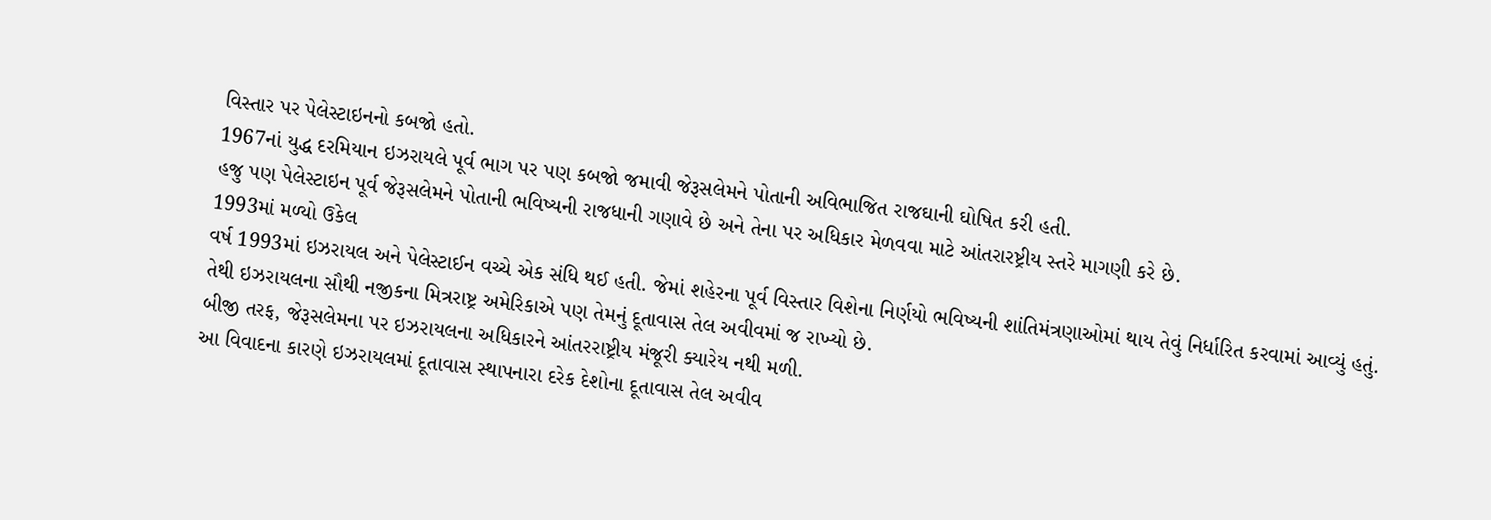વિસ્તાર પર પેલેસ્ટાઇનનો કબજો હતો.
1967નાં યુદ્ધ દરમિયાન ઇઝરાયલે પૂર્વ ભાગ પર પણ કબજો જમાવી જેરૂસલેમને પોતાની અવિભાજિત રાજઘાની ઘોષિત કરી હતી.
હજુ પણ પેલેસ્ટાઇન પૂર્વ જેરૂસલેમને પોતાની ભવિષ્યની રાજધાની ગણાવે છે અને તેના પર અધિકાર મેળવવા માટે આંતરારષ્ટ્રીય સ્તરે માગણી કરે છે.
1993માં મળ્યો ઉકેલ
વર્ષ 1993માં ઇઝરાયલ અને પેલેસ્ટાઈન વચ્ચે એક સંધિ થઈ હતી. જેમાં શહેરના પૂર્વ વિસ્તાર વિશેના નિર્ણયો ભવિષ્યની શાંતિમંત્રણાઓમાં થાય તેવું નિર્ધારિત કરવામાં આવ્યું હતું.
તેથી ઇઝરાયલના સૌથી નજીકના મિત્રરાષ્ટ્ર અમેરિકાએ પણ તેમનું દૂતાવાસ તેલ અવીવમાં જ રાખ્યો છે.
બીજી તરફ, જેરૂસલેમના પર ઇઝરાયલના અધિકારને આંતરરાષ્ટ્રીય મંજૂરી ક્યારેય નથી મળી.
આ વિવાદના કારણે ઇઝરાયલમાં દૂતાવાસ સ્થાપનારા દરેક દેશોના દૂતાવાસ તેલ અવીવ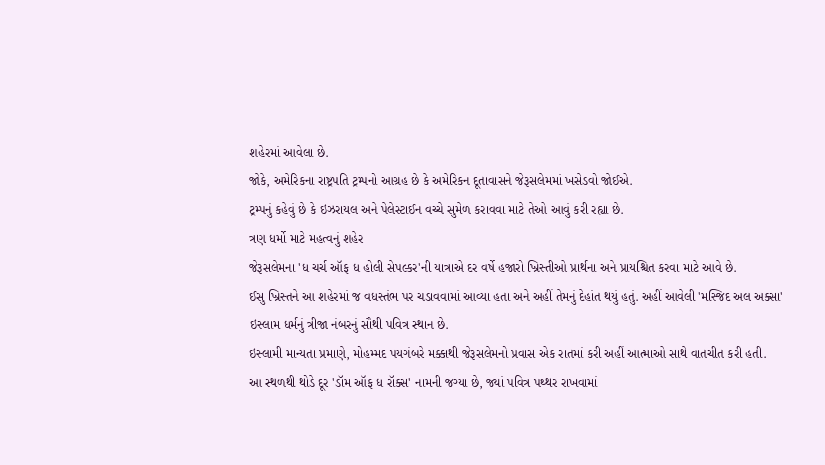શહેરમાં આવેલા છે.
જોકે, અમેરિકના રાષ્ટ્રપતિ ટ્રમ્પનો આગ્રહ છે કે અમેરિકન દૂતાવાસને જેરૂસલેમમાં ખસેડવો જોઈએ.
ટ્રમ્પનું કહેવું છે કે ઇઝરાયલ અને પેલેસ્ટાઈન વચ્ચે સુમેળ કરાવવા માટે તેઓ આવું કરી રહ્યા છે.
ત્રણ ધર્મો માટે મહત્વનું શહેર
જેરૂસલેમના 'ધ ચર્ચ ઑફ ધ હોલી સેપલ્કર'ની યાત્રાએ દર વર્ષે હજારો ખ્રિસ્તીઓ પ્રાર્થના અને પ્રાયશ્ચિત કરવા માટે આવે છે.
ઈસુ ખ્રિસ્તને આ શહેરમાં જ વધસ્તંભ પર ચડાવવામાં આવ્યા હતા અને અહીં તેમનું દેહાંત થયું હતું. અહીં આવેલી 'મસ્જિદ અલ અક્સા' ઇસ્લામ ધર્મનું ત્રીજા નંબરનું સૌથી પવિત્ર સ્થાન છે.
ઇસ્લામી માન્યતા પ્રમાણે, મોહમ્મદ પયગંબરે મક્કાથી જેરૂસલેમનો પ્રવાસ એક રાતમાં કરી અહીં આત્માઓ સાથે વાતચીત કરી હતી.
આ સ્થળથી થોડે દૂર 'ડૉમ ઑફ ધ રૉક્સ' નામની જગ્યા છે, જ્યાં પવિત્ર પથ્થર રાખવામાં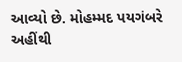આવ્યો છે. મોહમ્મદ પયગંબરે અહીંથી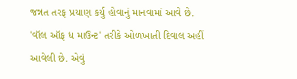જન્નત તરફ પ્રયાણ કર્યુ હોવાનું માનવામાં આવે છે.
'વૉલ ઑફ ધ માઉન્ટ' તરીકે ઓળખાતી દિવાલ અહીં આવેલી છે. એવું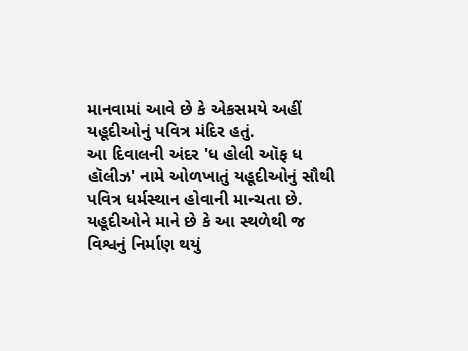માનવામાં આવે છે કે એકસમયે અહીં યહૂદીઓનું પવિત્ર મંદિર હતું.
આ દિવાલની અંદર 'ધ હોલી ઑફ ધ હૉલીઝ' નામે ઓળખાતું યહૂદીઓનું સૌથી પવિત્ર ધર્મસ્થાન હોવાની માન્ચતા છે.
યહૂદીઓને માને છે કે આ સ્થળેથી જ વિશ્વનું નિર્માણ થયું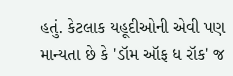હતું. કેટલાક યહૂદીઓની એવી પણ માન્યતા છે કે 'ડૉમ ઑફ ધ રૉક' જ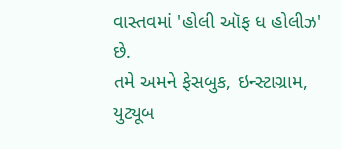વાસ્તવમાં 'હોલી ઑફ ધ હોલીઝ' છે.
તમે અમને ફેસબુક, ઇન્સ્ટાગ્રામ, યુટ્યૂબ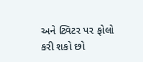અને ટ્વિટર પર ફોલો કરી શકો છો